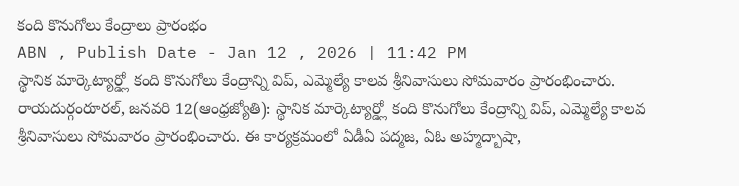కంది కొనుగోలు కేంద్రాలు ప్రారంభం
ABN , Publish Date - Jan 12 , 2026 | 11:42 PM
స్థానిక మార్కెట్యార్డ్లో కంది కొనుగోలు కేంద్రాన్ని విప్, ఎమ్మెల్యే కాలవ శ్రీనివాసులు సోమవారం ప్రారంభించారు.
రాయదుర్గంరూరల్, జనవరి 12(ఆంధ్రజ్యోతి): స్థానిక మార్కెట్యార్డ్లో కంది కొనుగోలు కేంద్రాన్ని విప్, ఎమ్మెల్యే కాలవ శ్రీనివాసులు సోమవారం ప్రారంభించారు. ఈ కార్యక్రమంలో ఏడీఏ పద్మజ, ఏఓ అహ్మద్బాషా,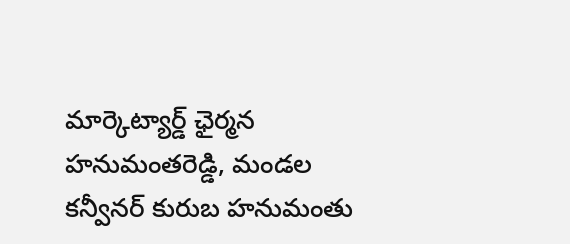మార్కెట్యార్డ్ ఛైర్మన హనుమంతరెడ్డి, మండల కన్వీనర్ కురుబ హనుమంతు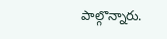పాల్గొన్నారు.